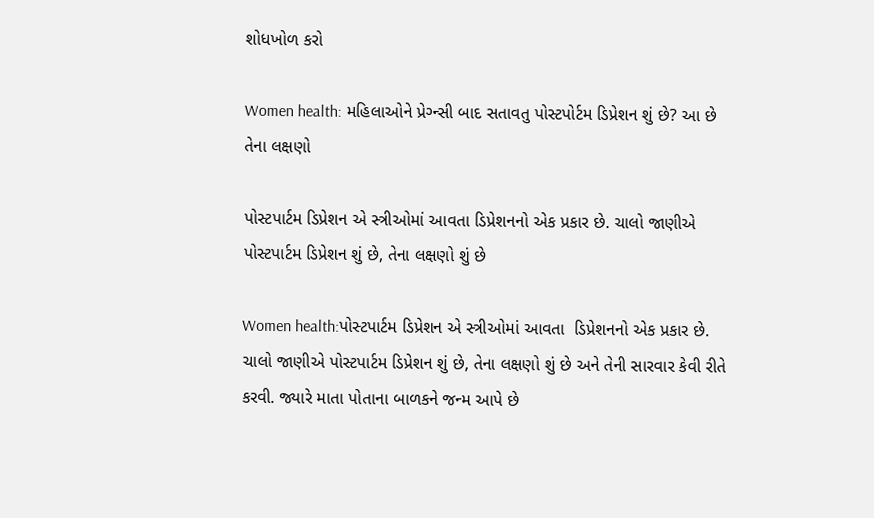શોધખોળ કરો

Women health: મહિલાઓને પ્રેગ્ન્સી બાદ સતાવતુ પોસ્ટપોર્ટમ ડિપ્રેશન શું છે? આ છે તેના લક્ષણો

પોસ્ટપાર્ટમ ડિપ્રેશન એ સ્ત્રીઓમાં આવતા ડિપ્રેશનનો એક પ્રકાર છે. ચાલો જાણીએ પોસ્ટપાર્ટમ ડિપ્રેશન શું છે, તેના લક્ષણો શું છે

Women health:પોસ્ટપાર્ટમ ડિપ્રેશન એ સ્ત્રીઓમાં આવતા  ડિપ્રેશનનો એક પ્રકાર છે. ચાલો જાણીએ પોસ્ટપાર્ટમ ડિપ્રેશન શું છે, તેના લક્ષણો શું છે અને તેની સારવાર કેવી રીતે કરવી. જ્યારે માતા પોતાના બાળકને જન્મ આપે છે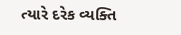ત્યારે દરેક વ્યક્તિ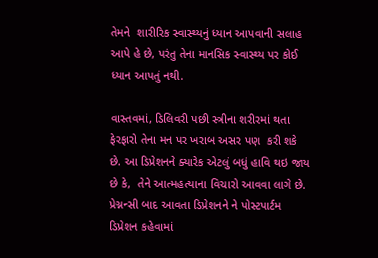તેમને  શારીરિક સ્વાસ્થ્યનું ધ્યાન આપવાની સલાહ આપે હે છે, પરંતુ તેના માનસિક સ્વાસ્થ્ય પર કોઈ ધ્યાન આપતું નથી.

વાસ્તવમાં, ડિલિવરી પછી સ્ત્રીના શરીરમાં થતા ફેરફારો તેના મન પર ખરાબ અસર પણ  કરી શકે છે. આ ડિપ્રેશનને ક્યારેક એટલું બધું હાવિ થઇ જાય છે કે,  તેને આત્મહત્યાના વિચારો આવવા લાગે છે. પ્રેગ્નન્સી બાદ આવતા ડિપ્રેશનને ને પોસ્ટપાર્ટમ ડિપ્રેશન કહેવામાં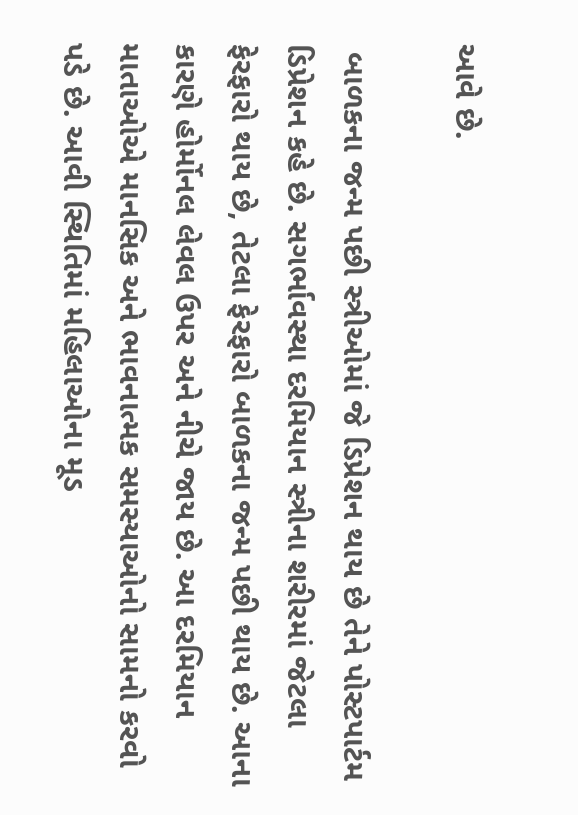આવે છે.

 બાળકના જન્મ પછી સ્ત્રીઓમાં જે ડિપ્રેશન થાય છે તેને પોસ્ટપાર્ટમ ડિપ્રેશન કહે છે. સગર્ભાવસ્થા દરમિયાન સ્ત્રીના શરીરમાં જેટલા ફેરફારો થાય છે, તેટલા ફેરફારો બાળકના જન્મ પછી થાય છે. આના કારણે હોર્મોનલ લેવલ ઉપર અને નીચે જાય છે. આ દરમિયાન માતાઓએ માનસિક અને ભાવનાત્મક સમસ્યાઓનો સામનો કરવો પડે છે. આવી સ્થિતિમાં મહિલાઓના મૂડ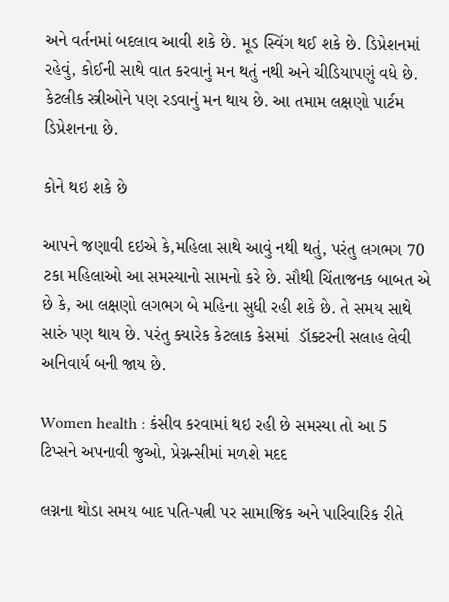અને વર્તનમાં બદલાવ આવી શકે છે. મૂડ સ્વિંગ થઈ શકે છે. ડિપ્રેશનમાં રહેવું, કોઈની સાથે વાત કરવાનું મન થતું નથી અને ચીડિયાપણું વધે છે. કેટલીક સ્ત્રીઓને પણ રડવાનું મન થાય છે. આ તમામ લક્ષણો પાર્ટમ ડિપ્રેશનના છે.

કોને થઇ શકે છે

આપને જણાવી દઇએ કે,મહિલા સાથે આવું નથી થતું, પરંતુ લગભગ 70 ટકા મહિલાઓ આ સમસ્યાનો સામનો કરે છે. સૌથી ચિંતાજનક બાબત એ છે કે, આ લક્ષણો લગભગ બે મહિના સુધી રહી શકે છે. તે સમય સાથે સારું પણ થાય છે. પરંતુ ક્યારેક કેટલાક કેસમાં  ડૉક્ટરની સલાહ લેવી  અનિવાર્ય બની જાય છે.

Women health : કંસીવ કરવામાં થઇ રહી છે સમસ્યા તો આ 5 ટિપ્સને અપનાવી જુઓ, પ્રેગ્નન્સીમાં મળશે મદદ

લગ્નના થોડા સમય બાદ પતિ-પત્ની પર સામાજિક અને પારિવારિક રીતે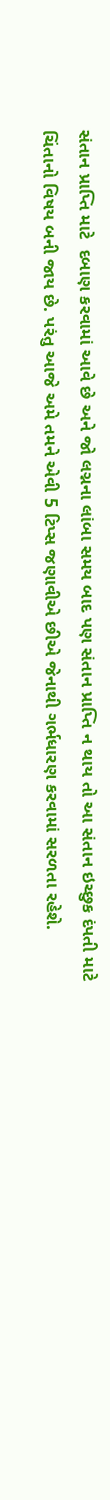સંતાન પ્રાપ્તિ માટે  દબાણ કરવામાં આવે છે અને જો લગ્નના લાંબા સમય બાદ પણ સંતાન પ્રાપ્તિ ન થાય તો આ સંતાન ઇચ્છુક દંપતી માટે ચિંતાનો વિષય બની જાય છે. પરંતુ આજે અમે તમને એવી 5 ટિપ્સ જણાવીએ છીએ જેનાથી ગર્ભધારણ કરવામાં સરળતા રહેશે.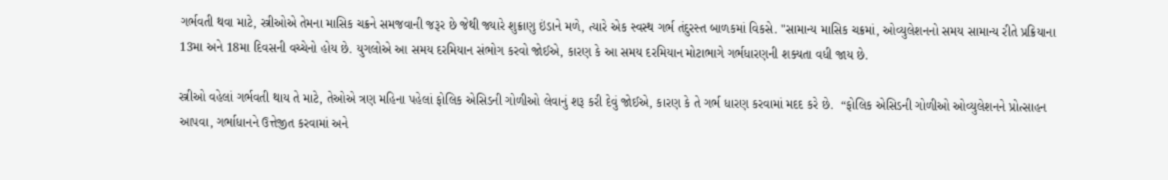ગર્ભવતી થવા માટે, સ્ત્રીઓએ તેમના માસિક ચક્રને સમજવાની જરૂર છે જેથી જ્યારે શુક્રાણુ ઇંડાને મળે, ત્યારે એક સ્વસ્થ ગર્ભ તંદુરસ્ત બાળકમાં વિકસે. "સામાન્ય માસિક ચક્રમાં, ઓવ્યુલેશનનો સમય સામાન્ય રીતે પ્રક્રિયાના 13મા અને 18મા દિવસની વચ્ચેનો હોય છે. યુગલોએ આ સમય દરમિયાન સંભોગ કરવો જોઈએ, કારણ કે આ સમય દરમિયાન મોટાભાગે ગર્ભધારણની શક્યતા વધી જાય છે.

સ્ત્રીઓ વહેલાં ગર્ભવતી થાય તે માટે, તેઓએ ત્રણ મહિના પહેલાં ફોલિક એસિડની ગોળીઓ લેવાનું શરૂ કરી દેવું જોઈએ, કારણ કે તે ગર્ભ ધારણ કરવામાં મદદ કરે છે.  “ફોલિક એસિડની ગોળીઓ ઓવ્યુલેશનને પ્રોત્સાહન આપવા, ગર્ભાધાનને ઉત્તેજીત કરવામાં અને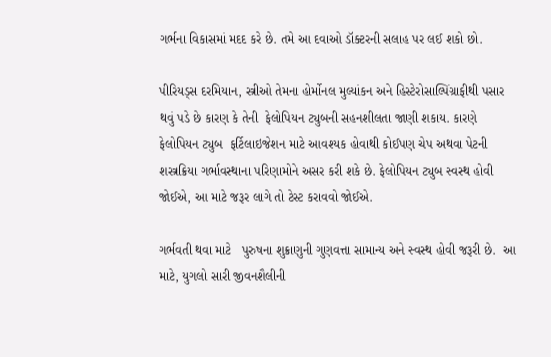ગર્ભના વિકાસમાં મદદ કરે છે. તમે આ દવાઓ ડૉક્ટરની સલાહ પર લઈ શકો છો.

પીરિયડ્સ દરમિયાન, સ્ત્રીઓ તેમના હોર્મોનલ મુલ્યાંકન અને હિસ્ટેરોસાલ્પિંગ્રાફીથી પસાર થવું પડે છે કારણ કે તેની  ફેલોપિયન ટ્યુબની સહનશીલતા જાણી શકાય. કારણે  ફેલોપિયન ટ્યુબ  ફર્ટિલાઇજેશન માટે આવશ્યક હોવાથી કોઈપણ ચેપ અથવા પેટની શસ્ત્રક્રિયા ગર્ભાવસ્થાના પરિણામોને અસર કરી શકે છે. ફેલોપિયન ટ્યુબ સ્વસ્થ હોવી જોઈએ, આ માટે જરૂર લાગે તો ટેસ્ટ કરાવવો જોઈએ.

ગર્ભવતી થવા માટે   પુરુષના શુક્રાણુની ગુણવત્તા સામાન્ય અને સ્વસ્થ હોવી જરૂરી છે.  આ માટે, યુગલો સારી જીવનશૈલીની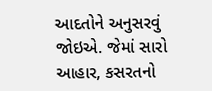આદતોને અનુસરવું જોઇએ. જેમાં સારો આહાર, કસરતનો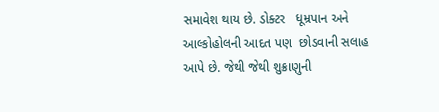સમાવેશ થાય છે. ડોક્ટર   ધૂમ્રપાન અને આલ્કોહોલની આદત પણ  છોડવાની સલાહ આપે છે. જેથી જેથી શુક્રાણુની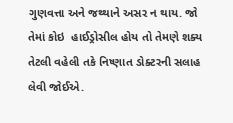ગુણવત્તા અને જથ્થાને અસર ન થાય. જો તેમાં કોઇ  હાઈડ્રોસીલ હોય તો તેમણે શક્ય તેટલી વહેલી તકે નિષ્ણાત ડોક્ટરની સલાહ લેવી જોઈએ.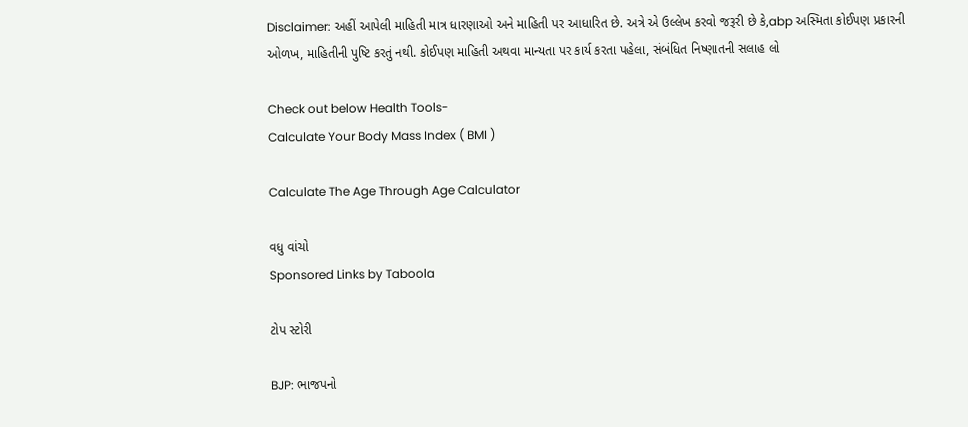Disclaimer: અહીં આપેલી માહિતી માત્ર ધારણાઓ અને માહિતી પર આધારિત છે. અત્રે એ ઉલ્લેખ કરવો જરૂરી છે કે,abp અસ્મિતા કોઈપણ પ્રકારની ઓળખ, માહિતીની પુષ્ટિ કરતું નથી. કોઈપણ માહિતી અથવા માન્યતા પર કાર્ય કરતા પહેલા, સંબંધિત નિષ્ણાતની સલાહ લો

Check out below Health Tools-
Calculate Your Body Mass Index ( BMI )

Calculate The Age Through Age Calculator

વધુ વાંચો
Sponsored Links by Taboola

ટોપ સ્ટોરી

BJP: ભાજપનો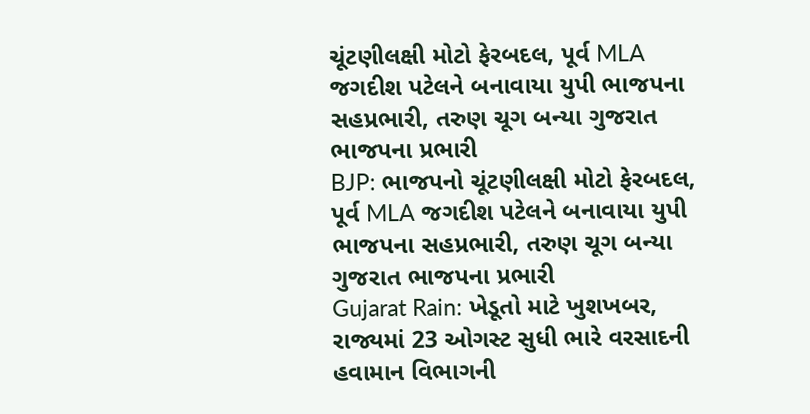ચૂંટણીલક્ષી મોટો ફેરબદલ, પૂર્વ MLA જગદીશ પટેલને બનાવાયા યુપી ભાજપના સહપ્રભારી, તરુણ ચૂગ બન્યા ગુજરાત ભાજપના પ્રભારી
BJP: ભાજપનો ચૂંટણીલક્ષી મોટો ફેરબદલ, પૂર્વ MLA જગદીશ પટેલને બનાવાયા યુપી ભાજપના સહપ્રભારી, તરુણ ચૂગ બન્યા ગુજરાત ભાજપના પ્રભારી
Gujarat Rain: ખેડૂતો માટે ખુશખબર, રાજ્યમાં 23 ઓગસ્ટ સુધી ભારે વરસાદની હવામાન વિભાગની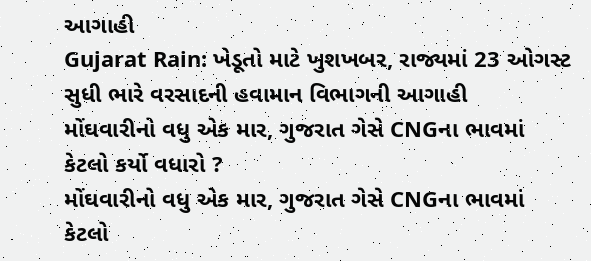આગાહી
Gujarat Rain: ખેડૂતો માટે ખુશખબર, રાજ્યમાં 23 ઓગસ્ટ સુધી ભારે વરસાદની હવામાન વિભાગની આગાહી
મોંઘવારીનો વધુ એક માર, ગુજરાત ગેસે CNGના ભાવમાં કેટલો કર્યો વધારો ?
મોંઘવારીનો વધુ એક માર, ગુજરાત ગેસે CNGના ભાવમાં કેટલો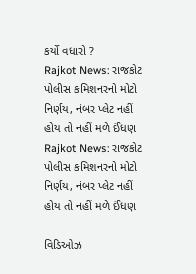કર્યો વધારો ?
Rajkot News: રાજકોટ પોલીસ કમિશનરનો મોટો નિર્ણય, નંબર પ્લેટ નહીં હોય તો નહીં મળે ઈંધણ
Rajkot News: રાજકોટ પોલીસ કમિશનરનો મોટો નિર્ણય, નંબર પ્લેટ નહીં હોય તો નહીં મળે ઈંધણ

વિડિઓઝ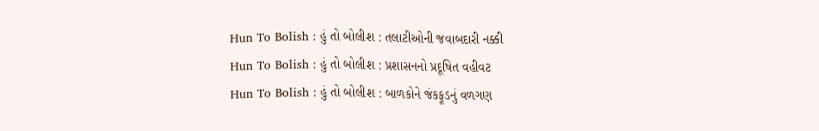Hun To Bolish : હું તો બોલીશ : તલાટીઓની જવાબદારી નક્કી
Hun To Bolish : હું તો બોલીશ : પ્રશાસનનો પ્રદૂષિત વહીવટ
Hun To Bolish : હું તો બોલીશ : બાળકોને જંકફૂડનું વળગણ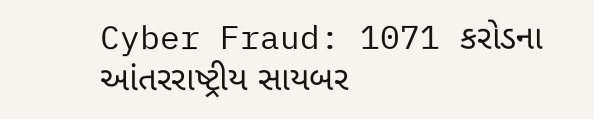Cyber Fraud: 1071 કરોડના આંતરરાષ્ટ્રીય સાયબર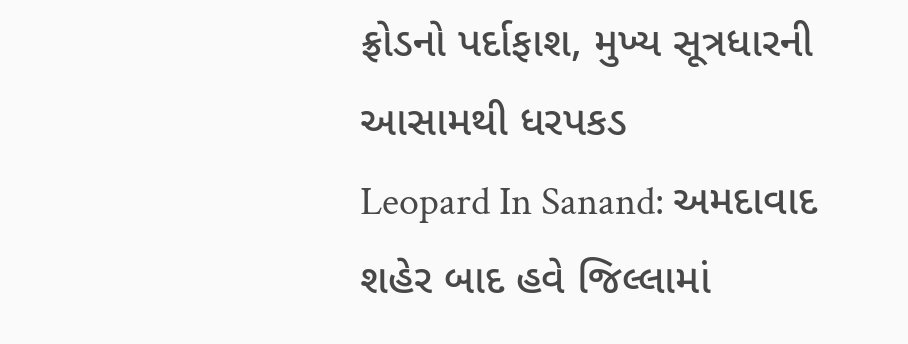ફ્રોડનો પર્દાફાશ, મુખ્ય સૂત્રધારની આસામથી ધરપકડ
Leopard In Sanand: અમદાવાદ શહેર બાદ હવે જિલ્લામાં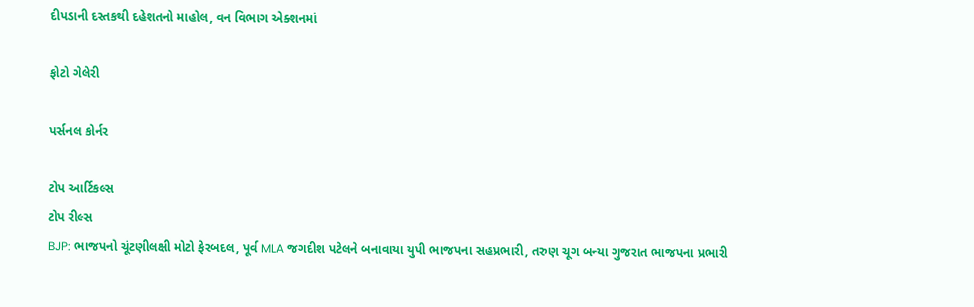દીપડાની દસ્તકથી દહેશતનો માહોલ, વન વિભાગ એક્શનમાં

ફોટો ગેલેરી

પર્સનલ કોર્નર

ટોપ આર્ટિકલ્સ
ટોપ રીલ્સ
BJP: ભાજપનો ચૂંટણીલક્ષી મોટો ફેરબદલ, પૂર્વ MLA જગદીશ પટેલને બનાવાયા યુપી ભાજપના સહપ્રભારી, તરુણ ચૂગ બન્યા ગુજરાત ભાજપના પ્રભારી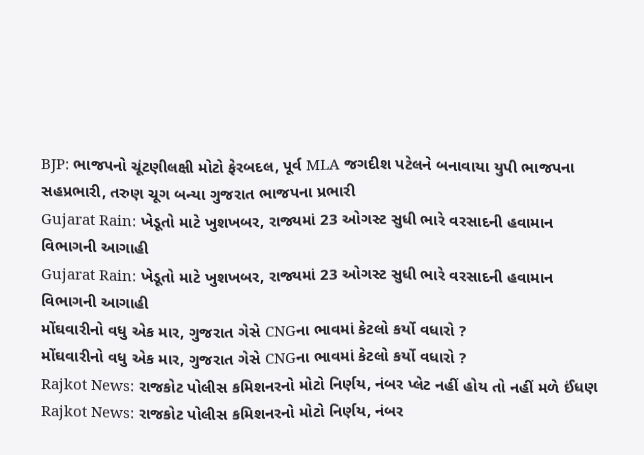BJP: ભાજપનો ચૂંટણીલક્ષી મોટો ફેરબદલ, પૂર્વ MLA જગદીશ પટેલને બનાવાયા યુપી ભાજપના સહપ્રભારી, તરુણ ચૂગ બન્યા ગુજરાત ભાજપના પ્રભારી
Gujarat Rain: ખેડૂતો માટે ખુશખબર, રાજ્યમાં 23 ઓગસ્ટ સુધી ભારે વરસાદની હવામાન વિભાગની આગાહી
Gujarat Rain: ખેડૂતો માટે ખુશખબર, રાજ્યમાં 23 ઓગસ્ટ સુધી ભારે વરસાદની હવામાન વિભાગની આગાહી
મોંઘવારીનો વધુ એક માર, ગુજરાત ગેસે CNGના ભાવમાં કેટલો કર્યો વધારો ?
મોંઘવારીનો વધુ એક માર, ગુજરાત ગેસે CNGના ભાવમાં કેટલો કર્યો વધારો ?
Rajkot News: રાજકોટ પોલીસ કમિશનરનો મોટો નિર્ણય, નંબર પ્લેટ નહીં હોય તો નહીં મળે ઈંધણ
Rajkot News: રાજકોટ પોલીસ કમિશનરનો મોટો નિર્ણય, નંબર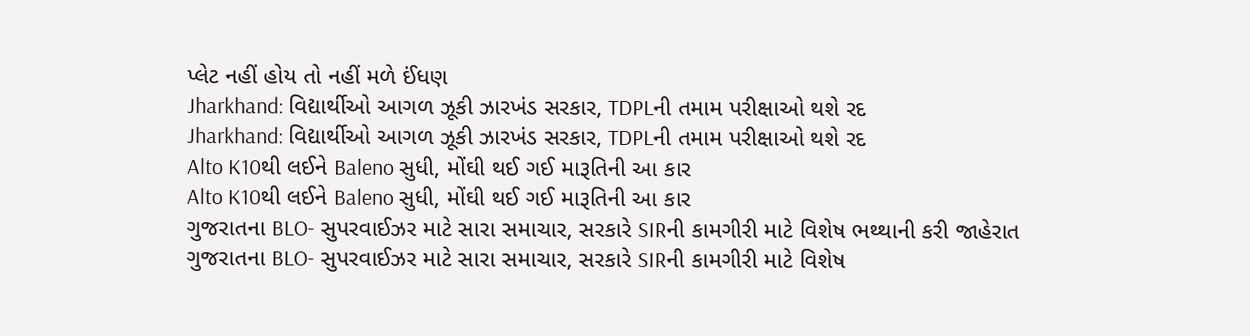પ્લેટ નહીં હોય તો નહીં મળે ઈંધણ
Jharkhand: વિદ્યાર્થીઓ આગળ ઝૂકી ઝારખંડ સરકાર, TDPLની તમામ પરીક્ષાઓ થશે રદ
Jharkhand: વિદ્યાર્થીઓ આગળ ઝૂકી ઝારખંડ સરકાર, TDPLની તમામ પરીક્ષાઓ થશે રદ
Alto K10થી લઈને Baleno સુધી, મોંઘી થઈ ગઈ મારૂતિની આ કાર
Alto K10થી લઈને Baleno સુધી, મોંઘી થઈ ગઈ મારૂતિની આ કાર
ગુજરાતના BLO- સુપરવાઈઝર માટે સારા સમાચાર, સરકારે SIRની કામગીરી માટે વિશેષ ભથ્થાની કરી જાહેરાત
ગુજરાતના BLO- સુપરવાઈઝર માટે સારા સમાચાર, સરકારે SIRની કામગીરી માટે વિશેષ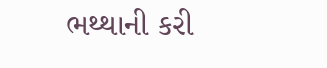ભથ્થાની કરી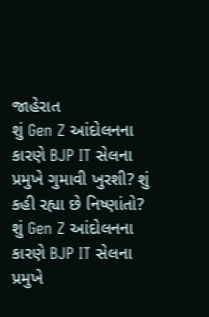જાહેરાત
શું Gen Z આંદોલનના કારણે BJP IT સેલના પ્રમુખે ગુમાવી ખુરશી? શું કહી રહ્યા છે નિષ્ણાંતો?
શું Gen Z આંદોલનના કારણે BJP IT સેલના પ્રમુખે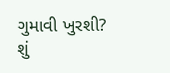ગુમાવી ખુરશી? શું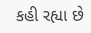કહી રહ્યા છે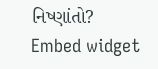નિષ્ણાંતો?
Embed widget